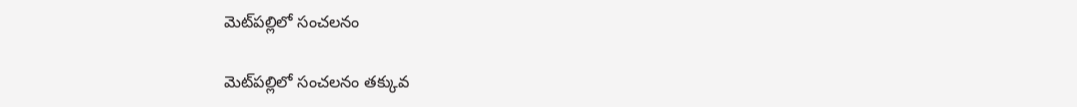మెట్‌ప‌ల్లిలో సంచలనం

మెట్‌ప‌ల్లిలో సంచలనం తక్కువ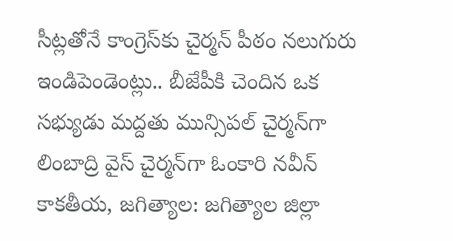సీట్లతోనే కాంగ్రెస్‌కు చైర్మన్ పీఠం నలుగురు ఇండిపెండెంట్లు.. బీజేపీకి చెందిన ఒక సభ్యుడు మద్దతు మున్సిపల్ చైర్మన్‌గా లింబాద్రి వైస్ చైర్మన్‌గా ఓంకారి నవీన్ కాకతీయ, జగిత్యాల: జగిత్యాల జిల్లా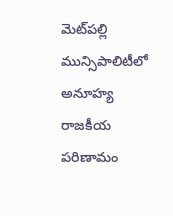మెట్‌ప‌ల్లి మున్సిపాలిటీలో అనూహ్య రాజకీయ పరిణామం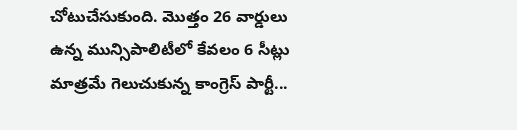చోటుచేసుకుంది. మొత్తం 26 వార్డులు ఉన్న మున్సిపాలిటీలో కేవలం 6 సీట్లు మాత్రమే గెలుచుకున్న కాంగ్రెస్ పార్టీ...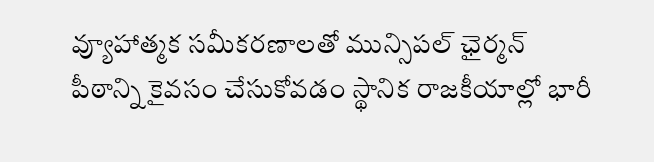వ్యూహాత్మక సమీకరణాలతో మున్సిపల్ ఛైర్మన్ పీఠాన్ని కైవసం చేసుకోవ‌డం స్థానిక రాజకీయాల్లో భారీ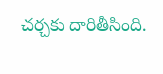చర్చకు దారితీసింది.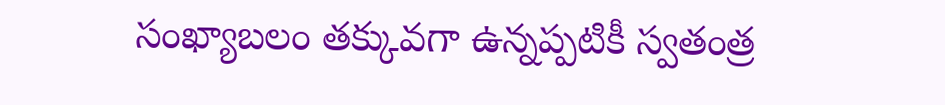సంఖ్యాబలం తక్కువగా ఉన్నప్పటికీ స్వతంత్ర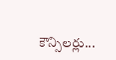కౌన్సిలర్లు...